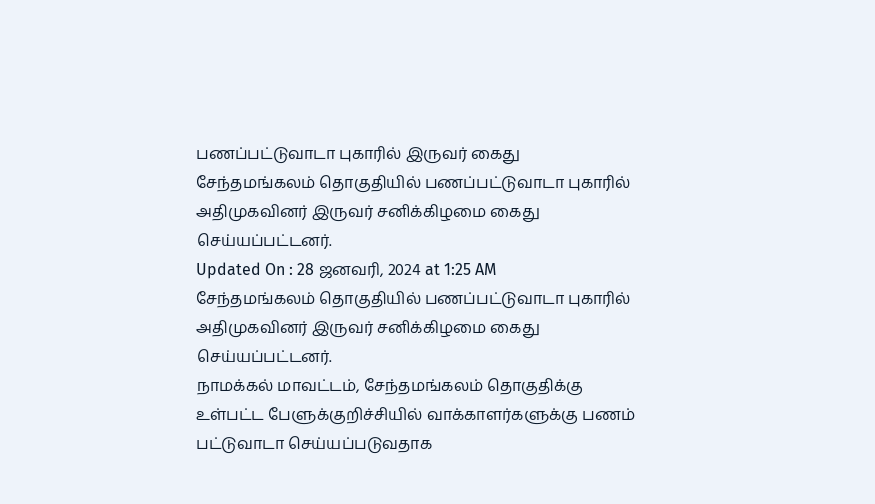பணப்பட்டுவாடா புகாரில் இருவர் கைது
சேந்தமங்கலம் தொகுதியில் பணப்பட்டுவாடா புகாரில் அதிமுகவினர் இருவர் சனிக்கிழமை கைது செய்யப்பட்டனர்.
Updated On : 28 ஜனவரி, 2024 at 1:25 AM
சேந்தமங்கலம் தொகுதியில் பணப்பட்டுவாடா புகாரில் அதிமுகவினர் இருவர் சனிக்கிழமை கைது செய்யப்பட்டனர்.
நாமக்கல் மாவட்டம், சேந்தமங்கலம் தொகுதிக்கு உள்பட்ட பேளுக்குறிச்சியில் வாக்காளர்களுக்கு பணம் பட்டுவாடா செய்யப்படுவதாக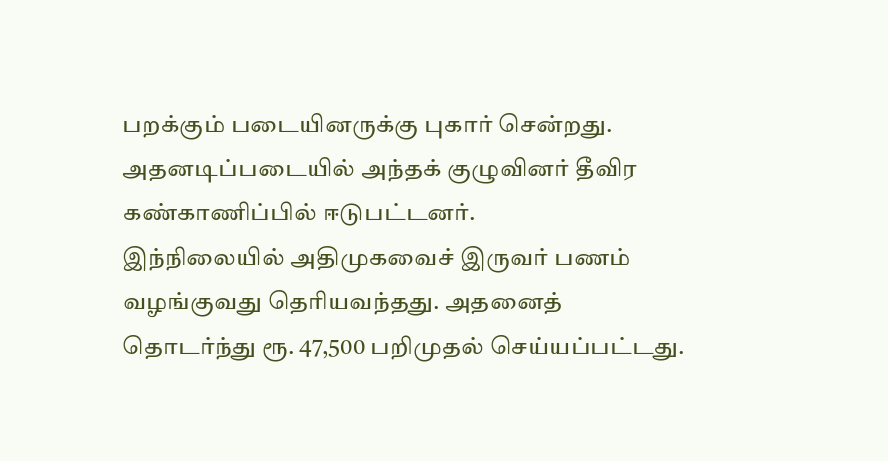பறக்கும் படையினருக்கு புகார் சென்றது. அதனடிப்படையில் அந்தக் குழுவினர் தீவிர கண்காணிப்பில் ஈடுபட்டனர்.
இந்நிலையில் அதிமுகவைச் இருவர் பணம் வழங்குவது தெரியவந்தது. அதனைத் தொடர்ந்து ரூ. 47,500 பறிமுதல் செய்யப்பட்டது.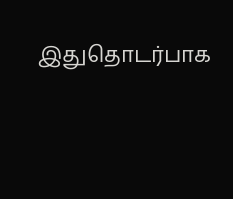இதுதொடர்பாக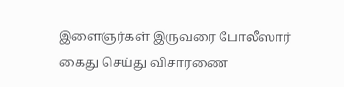இளைஞர்கள் இருவரை போலீஸார் கைது செய்து விசாரணை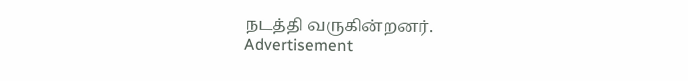நடத்தி வருகின்றனர்.
Advertisement